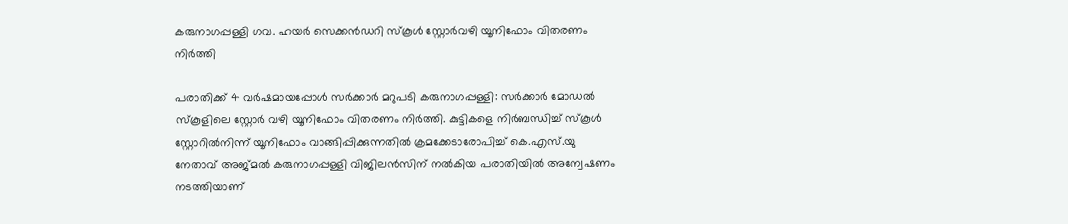കരുനാഗപ്പള്ളി ഗവ. ഹയർ സെക്കൻഡറി സ്കൂൾ സ്റ്റോർവഴി യൂനിഫോം വിതരണം നിർത്തി

പരാതിക്ക് 4 വർഷമായപ്പോൾ സർക്കാർ മറുപടി കരുനാഗപ്പള്ളി: സർക്കാർ മോഡൽ സ്കൂളിലെ സ്റ്റോർ വഴി യൂനിഫോം വിതരണം നിർത്തി. കുട്ടികളെ നിർബന്ധിച്ച് സ്കൂൾ സ്റ്റോറിൽനിന്ന് യൂനിഫോം വാങ്ങിപ്പിക്കുന്നതിൽ ക്രമക്കേടാരോപിച്ച് കെ.എസ്.യു നേതാവ് അജ്മൽ കരുനാഗപ്പള്ളി വിജിലൻസിന് നൽകിയ പരാതിയിൽ അന്വേഷണം നടത്തിയാണ്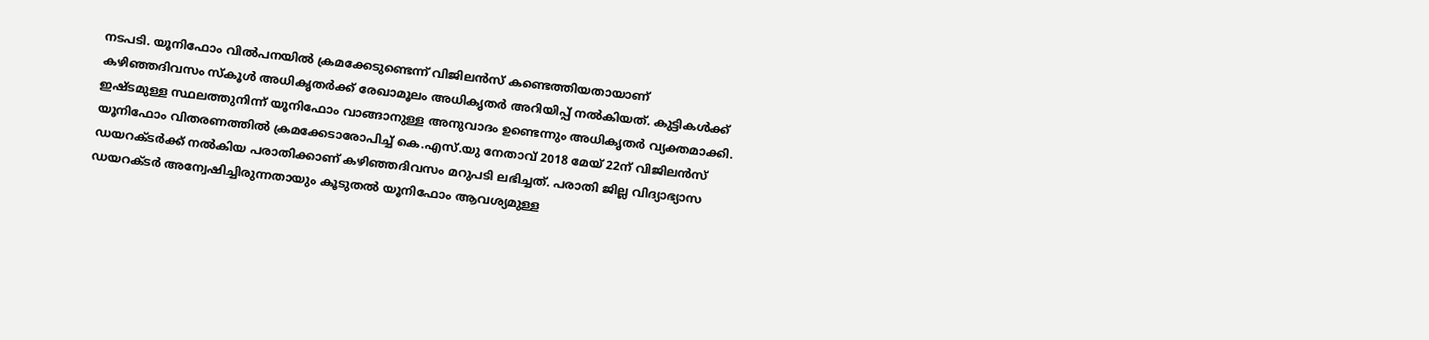നടപടി. യൂനിഫോം വിൽപനയിൽ ക്രമക്കേടുണ്ടെന്ന് വിജിലൻസ് കണ്ടെത്തിയതായാണ് കഴിഞ്ഞദിവസം സ്കൂൾ അധികൃതർക്ക് രേഖാമൂലം അധികൃതർ അറിയിപ്പ് നൽകിയത്. കുട്ടികൾക്ക് ഇഷ്ടമുള്ള സ്ഥലത്തുനിന്ന് യൂനിഫോം വാങ്ങാനുള്ള അനുവാദം ഉണ്ടെന്നും അധികൃതർ വ്യക്തമാക്കി. യൂനിഫോം വിതരണത്തിൽ ക്രമക്കേടാരോപിച്ച് കെ.എസ്.യു നേതാവ് 2018 മേയ് 22ന് വിജിലൻസ് ഡയറക്ടർക്ക് നൽകിയ പരാതിക്കാണ് കഴിഞ്ഞദിവസം മറുപടി ലഭിച്ചത്. പരാതി ജില്ല വിദ്യാഭ്യാസ ഡയറക്ടർ അന്വേഷിച്ചിരുന്നതായും കൂടുതൽ യൂനിഫോം ആവശ്യമുള്ള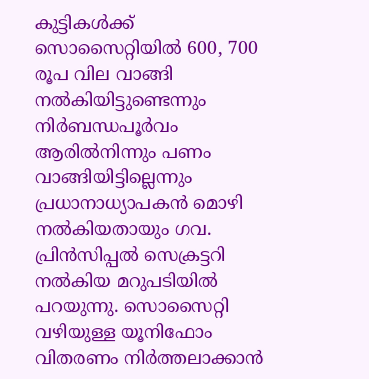കുട്ടികൾക്ക് സൊസൈറ്റിയിൽ 600, 700 രൂപ വില വാങ്ങി നൽകിയിട്ടുണ്ടെന്നും നിർബന്ധപൂർവം ആരിൽനിന്നും പണം വാങ്ങിയിട്ടില്ലെന്നും പ്രധാനാധ്യാപകൻ മൊഴി നൽകിയതായും ഗവ. പ്രിൻസിപ്പൽ സെക്രട്ടറി നൽകിയ മറുപടിയിൽ പറയുന്നു. സൊസൈറ്റി വഴിയുള്ള യൂനിഫോം വിതരണം നിർത്തലാക്കാൻ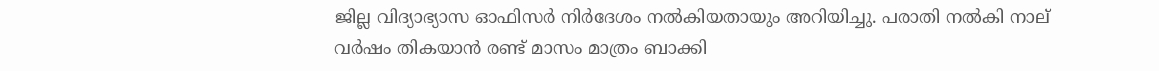ജില്ല വിദ്യാഭ്യാസ ഓഫിസർ നിർദേശം നൽകിയതായും അറിയിച്ചു. പരാതി നൽകി നാല് വർഷം തികയാൻ രണ്ട് മാസം മാത്രം ബാക്കി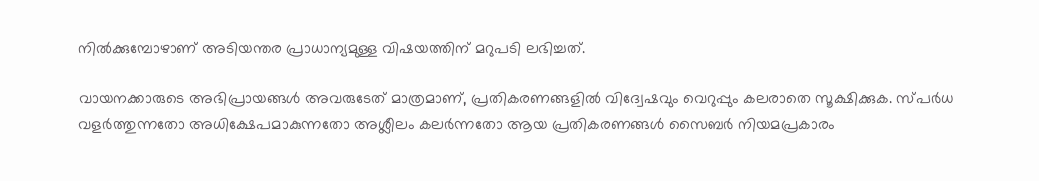നിൽക്കുമ്പോഴാണ് അടിയന്തര പ്രാധാന്യമുള്ള വിഷയത്തിന് മറുപടി ലഭിച്ചത്.

വായനക്കാരുടെ അഭിപ്രായങ്ങള്‍ അവരുടേത് മാത്രമാണ്, പ്രതികരണങ്ങളിൽ വിദ്വേഷവും വെറുപ്പും കലരാതെ സൂക്ഷിക്കുക. സ്പർധ വളർത്തുന്നതോ അധിക്ഷേപമാകുന്നതോ അശ്ലീലം കലർന്നതോ ആയ പ്രതികരണങ്ങൾ സൈബർ നിയമപ്രകാരം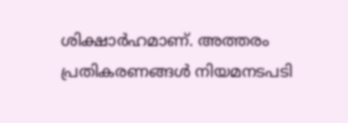ശിക്ഷാർഹമാണ്. അത്തരം പ്രതികരണങ്ങൾ നിയമനടപടി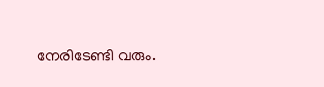നേരിടേണ്ടി വരും.